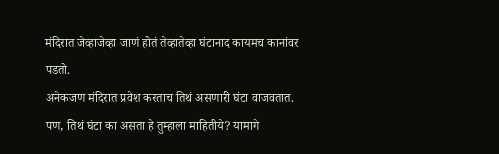मंदिरात जेव्हाजेव्हा जाणं होतं तेव्हातेव्हा घंटानाद कायमच कानांवर पडतो.
अनेकजण मंदिरात प्रवेश करताच तिथं असणारी घंटा वाजवतात. पण, तिथं घंटा का असता हे तुम्हाला माहितीये? यामागे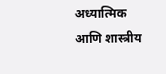अध्यात्मिक आणि शास्त्रीय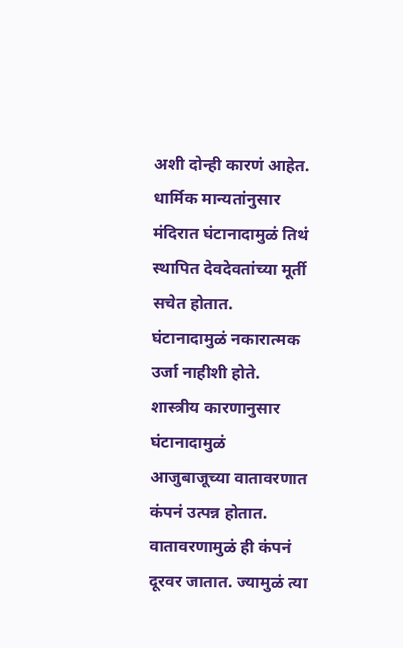अशी दोन्ही कारणं आहेत.
धार्मिक मान्यतांनुसार मंदिरात घंटानादामुळं तिथं स्थापित देवदेवतांच्या मूर्ती सचेत होतात.
घंटानादामुळं नकारात्मक उर्जा नाहीशी होते.
शास्त्रीय कारणानुसार घंटानादामुळं आजुबाजूच्या वातावरणात कंपनं उत्पन्न होतात.
वातावरणामुळं ही कंपनं दूरवर जातात. ज्यामुळं त्या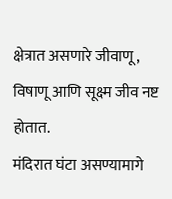क्षेत्रात असणारे जीवाणू, विषाणू आणि सूक्ष्म जीव नष्ट होतात.
मंदिरात घंटा असण्यामागे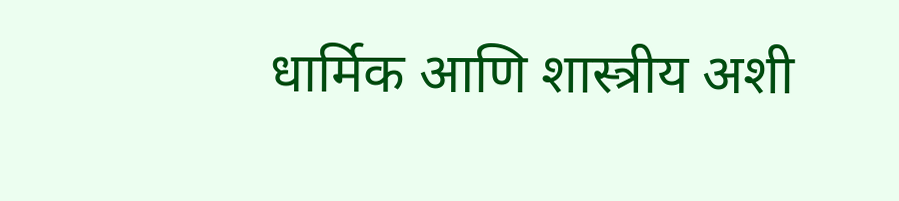धार्मिक आणि शास्त्रीय अशी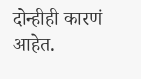दोन्हीही कारणं आहेत.